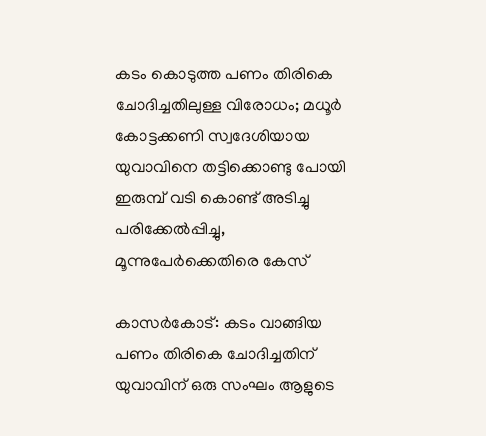കടം കൊടുത്ത പണം തിരികെ ചോദിച്ചതിലുള്ള വിരോധം; മധൂർ കോട്ടക്കണി സ്വദേശിയായ യുവാവിനെ തട്ടിക്കൊണ്ടു പോയി ഇരുമ്പ് വടി കൊണ്ട് അടിച്ചു പരിക്കേൽപ്പിച്ചു, മൂന്നുപേർക്കെതിരെ കേസ്

കാസർകോട്: കടം വാങ്ങിയ പണം തിരികെ ചോദിച്ചതിന് യുവാവിന് ഒരു സംഘം ആളുടെ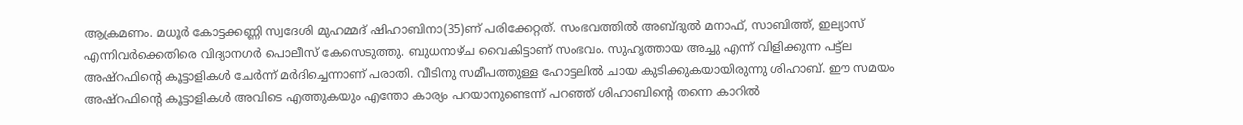ആക്രമണം. മധൂർ കോട്ടക്കണ്ണി സ്വദേശി മുഹമ്മദ് ഷിഹാബിനാ(35)ണ് പരിക്കേറ്റത്. സംഭവത്തിൽ അബ്ദുൽ മനാഫ്, സാബിത്ത്, ഇല്യാസ് എന്നിവർക്കെതിരെ വിദ്യാനഗർ പൊലീസ് കേസെടുത്തു. ബുധനാഴ്ച വൈകിട്ടാണ് സംഭവം. സുഹൃത്തായ അച്ചു എന്ന് വിളിക്കുന്ന പട്ട്ല അഷ്റഫിൻ്റെ കൂട്ടാളികൾ ചേർന്ന് മർദിച്ചെന്നാണ് പരാതി. വീടിനു സമീപത്തുള്ള ഹോട്ടലിൽ ചായ കുടിക്കുകയായിരുന്നു ശിഹാബ്. ഈ സമയം അഷ്റഫിൻ്റെ കൂട്ടാളികൾ അവിടെ എത്തുകയും എന്തോ കാര്യം പറയാനുണ്ടെന്ന് പറഞ്ഞ് ശിഹാബിന്റെ തന്നെ കാറിൽ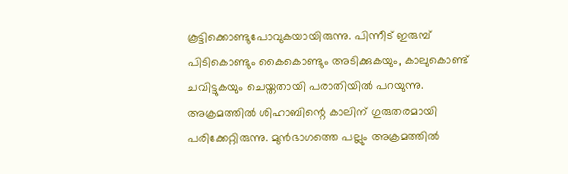കൂട്ടിക്കൊണ്ടുപോവുകയായിരുന്നു. പിന്നീട് ഇരുമ്പ് പിടികൊണ്ടും കൈകൊണ്ടും അടിക്കുകയും, കാലുകൊണ്ട് ചവിട്ടുകയും ചെയ്തതായി പരാതിയിൽ പറയുന്നു. അക്രമത്തിൽ ശിഹാബിന്റെ കാലിന് ഗുരുതരമായി പരിക്കേറ്റിരുന്നു. മുൻഭാഗത്തെ പല്ലും അക്രമത്തിൽ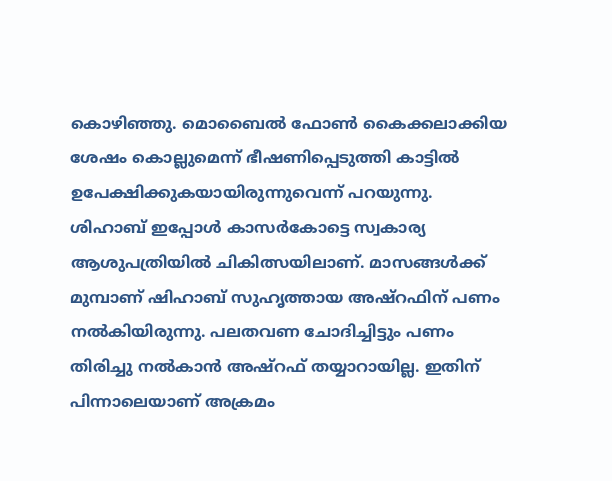കൊഴിഞ്ഞു. മൊബൈൽ ഫോൺ കൈക്കലാക്കിയ ശേഷം കൊല്ലുമെന്ന് ഭീഷണിപ്പെടുത്തി കാട്ടിൽ ഉപേക്ഷിക്കുകയായിരുന്നുവെന്ന് പറയുന്നു. ശിഹാബ് ഇപ്പോൾ കാസർകോട്ടെ സ്വകാര്യ ആശുപത്രിയിൽ ചികിത്സയിലാണ്. മാസങ്ങൾക്ക് മുമ്പാണ് ഷിഹാബ് സുഹൃത്തായ അഷ്‌റഫിന് പണം നൽകിയിരുന്നു. പലതവണ ചോദിച്ചിട്ടും പണം തിരിച്ചു നൽകാൻ അഷ്റഫ് തയ്യാറായില്ല. ഇതിന് പിന്നാലെയാണ് അക്രമം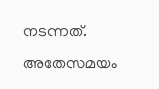നടന്നത്. അതേസമയം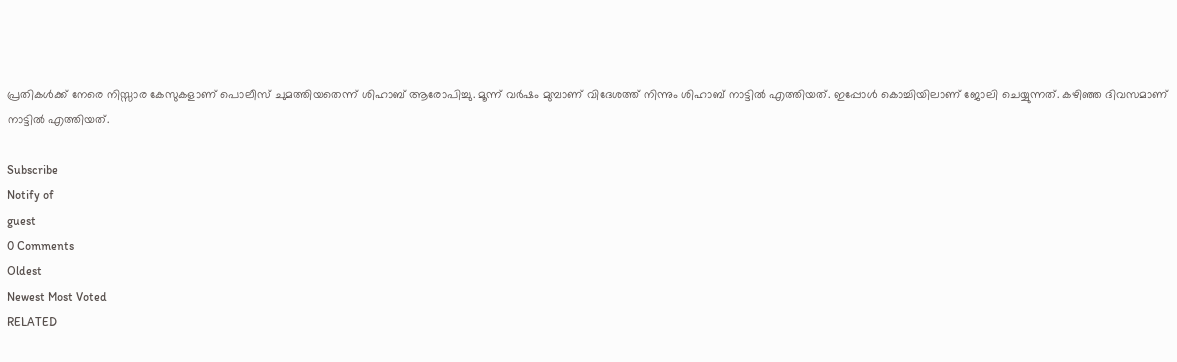പ്രതികൾക്ക് നേരെ നിസ്സാര കേസുകളാണ് പൊലീസ് ചുമത്തിയതെന്ന് ശിഹാബ് ആരോപിച്ചു. മൂന്ന് വർഷം മുമ്പാണ് വിദേശത്ത് നിന്നും ശിഹാബ് നാട്ടിൽ എത്തിയത്. ഇപ്പോൾ കൊച്ചിയിലാണ് ജോലി ചെയ്യുന്നത്. കഴിഞ്ഞ ദിവസമാണ് നാട്ടിൽ എത്തിയത്.

Subscribe
Notify of
guest
0 Comments
Oldest
Newest Most Voted
RELATED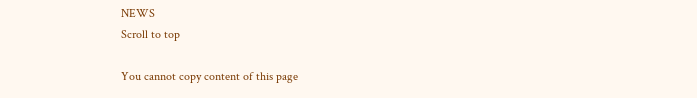NEWS
Scroll to top

You cannot copy content of this page